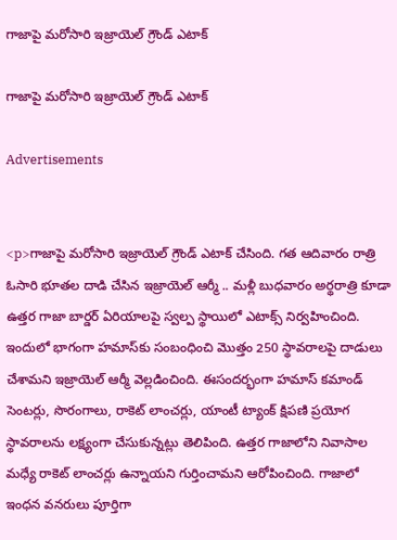గాజాపై మరోసారి ఇజ్రాయెల్ గ్రౌండ్ ఎటాక్‌

గాజాపై మరోసారి ఇజ్రాయెల్ గ్రౌండ్ ఎటాక్‌

Advertisements


<p>గాజాపై మరోసారి ఇజ్రాయెల్ గ్రౌండ్ ఎటాక్‌ చేసింది. గత ఆదివారం రాత్రి ఓసారి భూతల దాడి చేసిన ఇజ్రాయెల్ ఆర్మీ .. మళ్లీ బుధవారం అర్థరాత్రి కూడా ఉత్తర గాజా బార్డర్ ఏరియాలపై స్వల్ప స్థాయిలో ఎటాక్స్ నిర్వహించింది. ఇందులో భాగంగా హమాస్‌కు సంబంధించి మొత్తం 250 స్థావరాలపై దాడులు చేశామని ఇజ్రాయెల్‌ ఆర్మీ వెల్లడించింది. ఈసందర్భంగా హమాస్ కమాండ్‌ సెంటర్లు, సొరంగాలు, రాకెట్‌ లాంచర్లు, యాంటీ ట్యాంక్‌ క్షిపణి ప్రయోగ స్థావరాలను లక్ష్యంగా చేసుకున్నట్లు తెలిపింది. ఉత్తర గాజాలోని నివాసాల మధ్యే రాకెట్‌ లాంచర్లు ఉన్నాయని గుర్తించామని ఆరోపించింది. గాజాలో ఇంధన వనరులు పూర్తిగా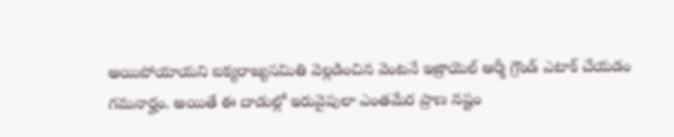అయిపోయాయని ఐక్యరాజ్యసమితి వెల్లడించిన వెంటనే ఇజ్రాయెల్ ఆర్మీ గ్రౌండ్ ఎటాక్ చేయడం గమనార్హం. అయితే ఈ దాడుల్లో ఇరువైపులా ఎంతమేర ప్రాణ నష్టం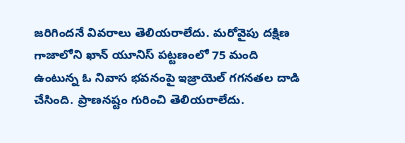జరిగిందనే వివరాలు తెలియరాలేదు. మరోవైపు దక్షిణ గాజాలోని ఖాన్‌ యూనిస్‌ పట్టణంలో 75 మంది ఉంటున్న ఓ నివాస భవనంపై ఇజ్రాయెల్ గగనతల దాడి చేసింది. ప్రాణనష్టం గురించి తెలియరాలేదు.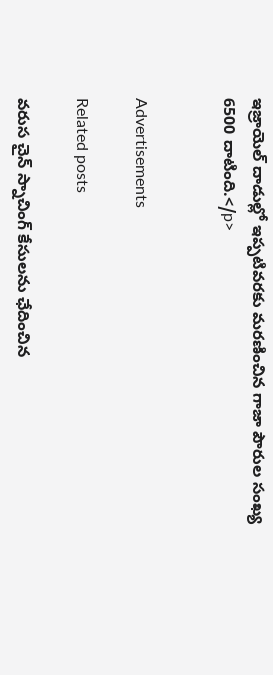ఇజ్రాయెల్‌ దాడుల్లో ఇప్పటివరకు మరణించిన గాజా పౌరుల సంఖ్య 6500 దాటింది.</p>


Advertisements

Related posts

వరుస చైన్ స్నాచింగ్ కేసులను ఛేదించిన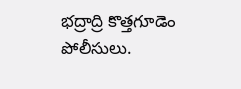భద్రాద్రి కొత్తగూడెం పోలీసులు.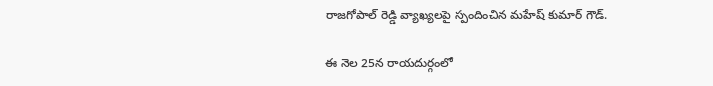రాజగోపాల్ రెడ్డి వ్యాఖ్యలపై స్పందించిన మహేష్‌ కుమార్ గౌడ్.

ఈ నెల 25న రాయదుర్గంలో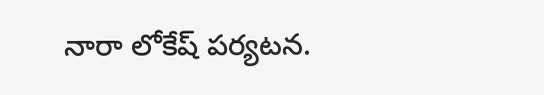నారా లోకేష్ పర్యటన.